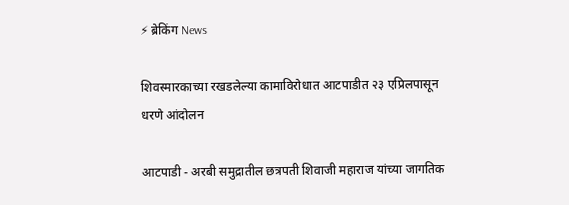⚡ ब्रेकिंग News

शिवस्मारकाच्या रखडलेल्या कामाविरोधात आटपाडीत २३ एप्रिलपासून धरणे आंदोलन

आटपाडी - अरबी समुद्रातील छत्रपती शिवाजी महाराज यांच्या जागतिक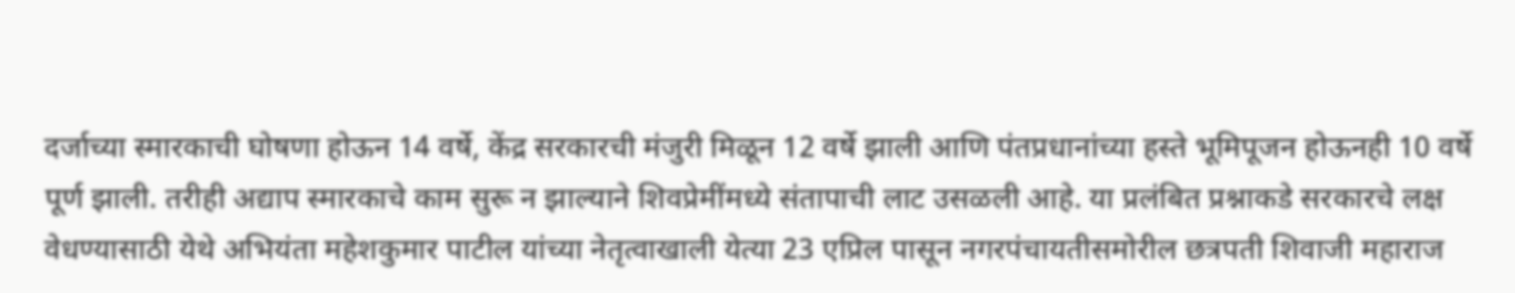दर्जाच्या स्मारकाची घोषणा होऊन 14 वर्षे, केंद्र सरकारची मंजुरी मिळून 12 वर्षे झाली आणि पंतप्रधानांच्या हस्ते भूमिपूजन होऊनही 10 वर्षे पूर्ण झाली. तरीही अद्याप स्मारकाचे काम सुरू न झाल्याने शिवप्रेमींमध्ये संतापाची लाट उसळली आहे. या प्रलंबित प्रश्नाकडे सरकारचे लक्ष वेधण्यासाठी येथे अभियंता महेशकुमार पाटील यांच्या नेतृत्वाखाली येत्या 23 एप्रिल पासून नगरपंचायतीसमोरील छत्रपती शिवाजी महाराज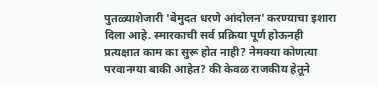पुतळ्याशेजारी 'बेमुदत धरणे आंदोलन' करण्याचा इशारा दिला आहे. स्मारकाची सर्व प्रक्रिया पूर्ण होऊनही प्रत्यक्षात काम का सुरू होत नाही? नेमक्या कोणत्या परवानग्या बाकी आहेत? की केवळ राजकीय हेतूने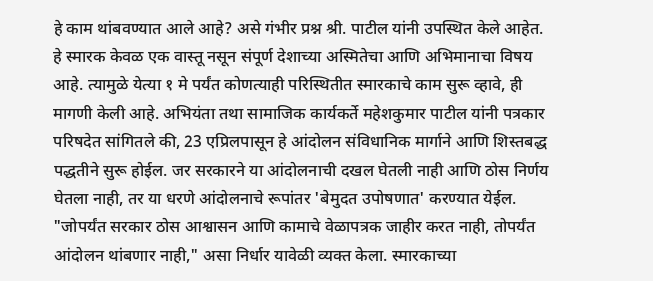हे काम थांबवण्यात आले आहे? असे गंभीर प्रश्न श्री. पाटील यांनी उपस्थित केले आहेत. हे स्मारक केवळ एक वास्तू नसून संपूर्ण देशाच्या अस्मितेचा आणि अभिमानाचा विषय आहे. त्यामुळे येत्या १ मे पर्यंत कोणत्याही परिस्थितीत स्मारकाचे काम सुरू व्हावे, ही मागणी केली आहे. अभियंता तथा सामाजिक कार्यकर्ते महेशकुमार पाटील यांनी पत्रकार परिषदेत सांगितले की, 23 एप्रिलपासून हे आंदोलन संविधानिक मार्गाने आणि शिस्तबद्ध पद्धतीने सुरू होईल. जर सरकारने या आंदोलनाची दखल घेतली नाही आणि ठोस निर्णय घेतला नाही, तर या धरणे आंदोलनाचे रूपांतर 'बेमुदत उपोषणात' करण्यात येईल. "जोपर्यंत सरकार ठोस आश्वासन आणि कामाचे वेळापत्रक जाहीर करत नाही, तोपर्यंत आंदोलन थांबणार नाही," असा निर्धार यावेळी व्यक्त केला. स्मारकाच्या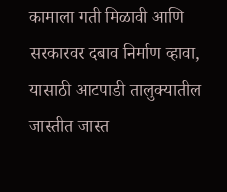कामाला गती मिळावी आणि सरकारवर दबाव निर्माण व्हावा, यासाठी आटपाडी तालुक्यातील जास्तीत जास्त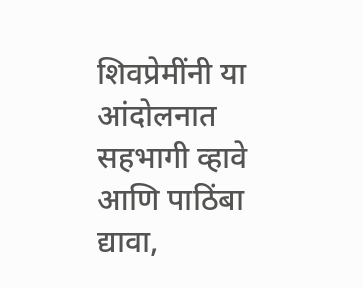शिवप्रेमींनी या आंदोलनात सहभागी व्हावे आणि पाठिंबा द्यावा,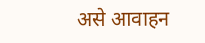असे आवाहन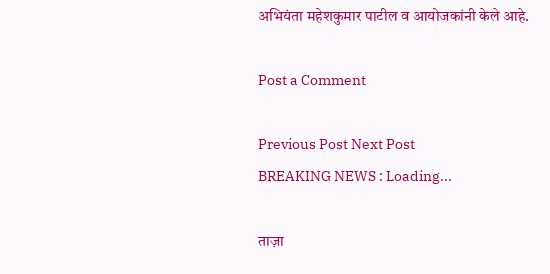अभियंता महेशकुमार पाटील व आयोजकांनी केले आहे.

Post a Comment

Previous Post Next Post
BREAKING NEWS : Loading...

ताज़ा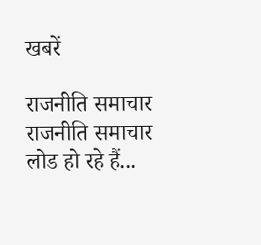खबरें

राजनीति समाचार
राजनीति समाचार लोड हो रहे हैं...